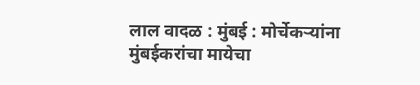लाल वादळ : मुंबई : मोर्चेकऱ्यांना मुंबईकरांचा मायेचा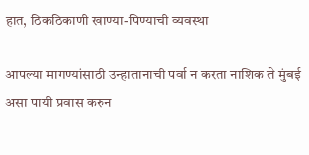हात, ठिकठिकाणी खाण्या-पिण्याची व्यवस्था

आपल्या मागण्यांसाठी उन्हातानाची पर्वा न करता नाशिक ते मुंबई असा पायी प्रवास करुन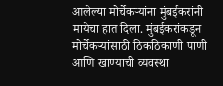आलेल्या मोर्चेकऱ्यांना मुंबईकरांनी मायेचा हात दिला. मुंबईकरांकडून मोर्चेकऱ्यांसाठी ठिकठिकाणी पाणी आणि खाण्याची व्यवस्था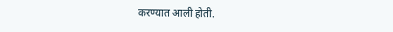करण्यात आली होती.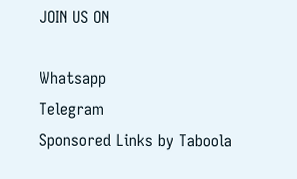JOIN US ON

Whatsapp
Telegram
Sponsored Links by Taboola